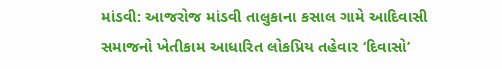માંડવી: આજરોજ માંડવી તાલુકાના કસાલ ગામે આદિવાસી સમાજનો ખેતીકામ આધારિત લોકપ્રિય તહેવાર ‘દિવાસો’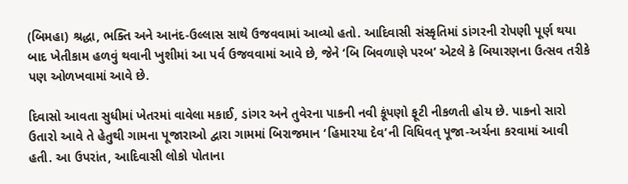(બિમહા) શ્રદ્ધા, ભક્તિ અને આનંદ-ઉલ્લાસ સાથે ઉજવવામાં આવ્યો હતો. આદિવાસી સંસ્કૃતિમાં ડાંગરની રોપણી પૂર્ણ થયા બાદ ખેતીકામ હળવું થવાની ખુશીમાં આ પર્વ ઉજવવામાં આવે છે, જેને ‘બિ બિવળાણે પરબ’ એટલે કે બિયારણના ઉત્સવ તરીકે પણ ઓળખવામાં આવે છે.

દિવાસો આવતા સુધીમાં ખેતરમાં વાવેલા મકાઈ, ડાંગર અને તુવેરના પાકની નવી કૂંપણો ફૂટી નીકળતી હોય છે. પાકનો સારો ઉતારો આવે તે હેતુથી ગામના પૂજારાઓ દ્વારા ગામમાં બિરાજમાન ‘હિમારયા દેવ’ની વિધિવત્ પૂજા-અર્ચના કરવામાં આવી હતી. આ ઉપરાંત, આદિવાસી લોકો પોતાના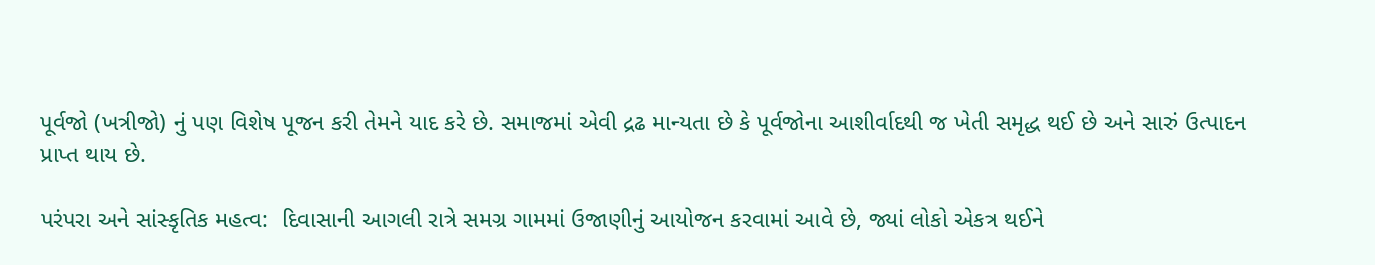પૂર્વજો (ખત્રીજો) નું પણ વિશેષ પૂજન કરી તેમને યાદ કરે છે. સમાજમાં એવી દ્રઢ માન્યતા છે કે પૂર્વજોના આશીર્વાદથી જ ખેતી સમૃદ્ધ થઈ છે અને સારું ઉત્પાદન પ્રાપ્ત થાય છે.

પરંપરા અને સાંસ્કૃતિક મહત્વ:  દિવાસાની આગલી રાત્રે સમગ્ર ગામમાં ઉજાણીનું આયોજન કરવામાં આવે છે, જ્યાં લોકો એકત્ર થઈને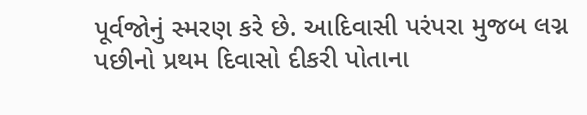પૂર્વજોનું સ્મરણ કરે છે. આદિવાસી પરંપરા મુજબ લગ્ન પછીનો પ્રથમ દિવાસો દીકરી પોતાના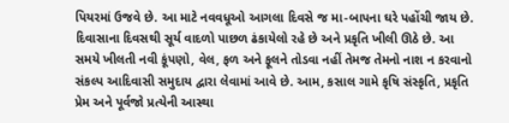પિયરમાં ઉજવે છે. આ માટે નવવધૂઓ આગલા દિવસે જ મા-બાપના ઘરે પહોંચી જાય છે. દિવાસાના દિવસથી સૂર્ય વાદળો પાછળ ઢંકાયેલો રહે છે અને પ્રકૃતિ ખીલી ઊઠે છે. આ સમયે ખીલતી નવી કૂંપણો, વેલ, ફળ અને ફૂલને તોડવા નહીં તેમજ તેમનો નાશ ન કરવાનો સંકલ્પ આદિવાસી સમુદાય દ્વારા લેવામાં આવે છે. આમ, કસાલ ગામે કૃષિ સંસ્કૃતિ, પ્રકૃતિ પ્રેમ અને પૂર્વજો પ્રત્યેની આસ્થા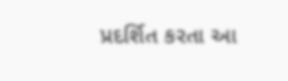પ્રદર્શિત કરતા આ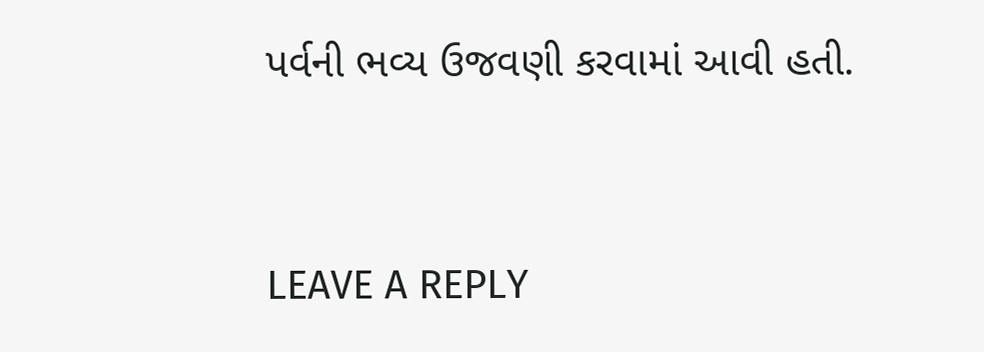પર્વની ભવ્ય ઉજવણી કરવામાં આવી હતી.


LEAVE A REPLY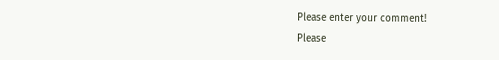Please enter your comment!
Please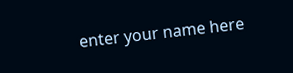enter your name here